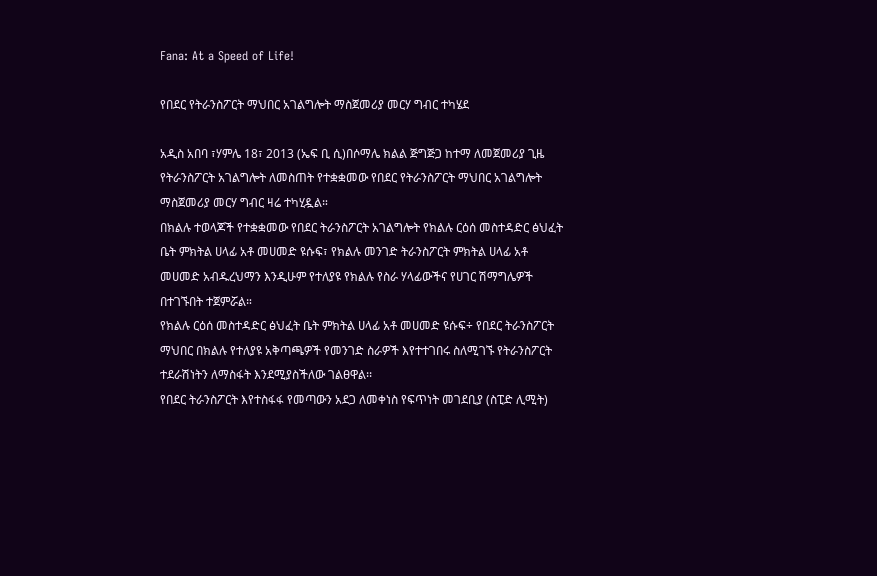Fana: At a Speed of Life!

የበደር የትራንስፖርት ማህበር አገልግሎት ማስጀመሪያ መርሃ ግብር ተካሄደ

አዲስ አበባ ፣ሃምሌ 18፣ 2013 (ኤፍ ቢ ሲ)በሶማሌ ክልል ጅግጅጋ ከተማ ለመጀመሪያ ጊዜ የትራንስፖርት አገልግሎት ለመስጠት የተቋቋመው የበደር የትራንስፖርት ማህበር አገልግሎት ማስጀመሪያ መርሃ ግብር ዛሬ ተካሂዷል።
በክልሉ ተወላጆች የተቋቋመው የበደር ትራንስፖርት አገልግሎት የክልሉ ርዕሰ መስተዳድር ፅህፈት ቤት ምክትል ሀላፊ አቶ መሀመድ ዩሱፍ፣ የክልሉ መንገድ ትራንስፖርት ምክትል ሀላፊ አቶ መሀመድ አብዱረህማን እንዲሁም የተለያዩ የክልሉ የስራ ሃላፊውችና የሀገር ሽማግሌዎች በተገኙበት ተጀምሯል።
የክልሉ ርዕሰ መስተዳድር ፅህፈት ቤት ምክትል ሀላፊ አቶ መሀመድ ዩሱፍ÷ የበደር ትራንስፖርት ማህበር በክልሉ የተለያዩ አቅጣጫዎች የመንገድ ስራዎች እየተተገበሩ ስለሚገኙ የትራንስፖርት ተደራሽነትን ለማስፋት እንደሚያስችለው ገልፀዋል፡፡
የበደር ትራንስፖርት እየተስፋፋ የመጣውን አደጋ ለመቀነስ የፍጥነት መገደቢያ (ስፒድ ሊሚት)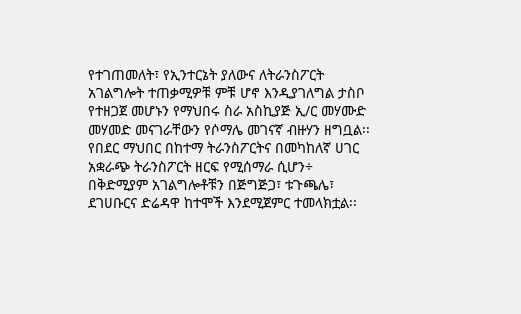የተገጠመለት፣ የኢንተርኔት ያለውና ለትራንስፖርት አገልግሎት ተጠቃሚዎቹ ምቹ ሆኖ እንዲያገለግል ታስቦ የተዘጋጀ መሆኑን የማህበሩ ስራ አስኪያጅ ኢ/ር መሃሙድ መሃመድ መናገራቸውን የሶማሌ መገናኛ ብዙሃን ዘግቧል፡፡
የበደር ማህበር በከተማ ትራንስፖርትና በመካከለኛ ሀገር አቋራጭ ትራንስፖርት ዘርፍ የሚሰማራ ሲሆን÷ በቅድሚያም አገልግሎቶቹን በጅግጅጋ፣ ቱጉጫሌ፣ ደገሀቡርና ድሬዳዋ ከተሞች እንደሚጀምር ተመላክቷል፡፡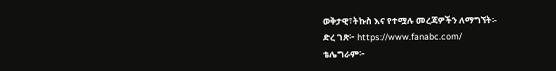ወቅታዊ፣ትኩስ እና የተሟሉ መረጃዎችን ለማግኘት፡-
ድረ ገጽ፦ https://www.fanabc.com/
ቴሌግራም፦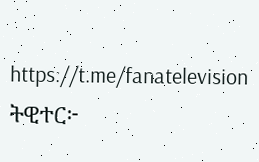https://t.me/fanatelevision
ትዊተር፦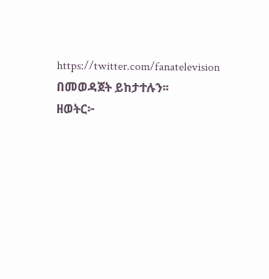https://twitter.com/fanatelevision በመወዳጀት ይከታተሉን፡፡
ዘወትር፦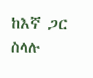ከእኛ ጋር ስላሉ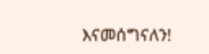እናመሰግናለን!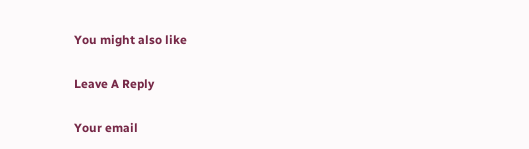You might also like

Leave A Reply

Your email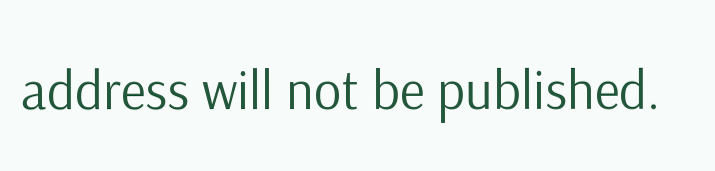address will not be published.